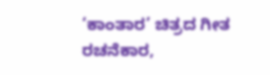‘ಕಾಂತಾರ’ ಚಿತ್ರದ ಗೀತ ರಚನೆಕಾರ,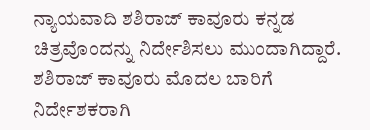ನ್ಯಾಯವಾದಿ ಶಶಿರಾಜ್ ಕಾವೂರು ಕನ್ನಡ ಚಿತ್ರವೊಂದನ್ನು ನಿರ್ದೇಶಿಸಲು ಮುಂದಾಗಿದ್ದಾರೆ.
ಶಶಿರಾಜ್ ಕಾವೂರು ಮೊದಲ ಬಾರಿಗೆ ನಿರ್ದೇಶಕರಾಗಿ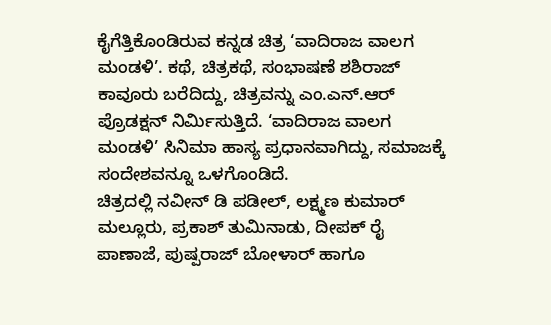ಕೈಗೆತ್ತಿಕೊಂಡಿರುವ ಕನ್ನಡ ಚಿತ್ರ ‘ವಾದಿರಾಜ ವಾಲಗ ಮಂಡಳಿ’. ಕಥೆ, ಚಿತ್ರಕಥೆ, ಸಂಭಾಷಣೆ ಶಶಿರಾಜ್ ಕಾವೂರು ಬರೆದಿದ್ದು, ಚಿತ್ರವನ್ನು ಎಂ.ಎನ್.ಆರ್ ಪ್ರೊಡಕ್ಷನ್ ನಿರ್ಮಿಸುತ್ತಿದೆ. ‘ವಾದಿರಾಜ ವಾಲಗ ಮಂಡಳಿ’ ಸಿನಿಮಾ ಹಾಸ್ಯ ಪ್ರಧಾನವಾಗಿದ್ದು, ಸಮಾಜಕ್ಕೆ ಸಂದೇಶವನ್ನೂ ಒಳಗೊಂಡಿದೆ.
ಚಿತ್ರದಲ್ಲಿ ನವೀನ್ ಡಿ ಪಡೀಲ್, ಲಕ್ಷ್ಮಣ ಕುಮಾರ್ ಮಲ್ಲೂರು, ಪ್ರಕಾಶ್ ತುಮಿನಾಡು, ದೀಪಕ್ ರೈ ಪಾಣಾಜೆ, ಪುಷ್ಪರಾಜ್ ಬೋಳಾರ್ ಹಾಗೂ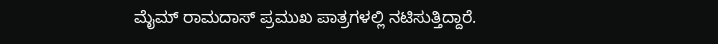ಮೈಮ್ ರಾಮದಾಸ್ ಪ್ರಮುಖ ಪಾತ್ರಗಳಲ್ಲಿ ನಟಿಸುತ್ತಿದ್ದಾರೆ.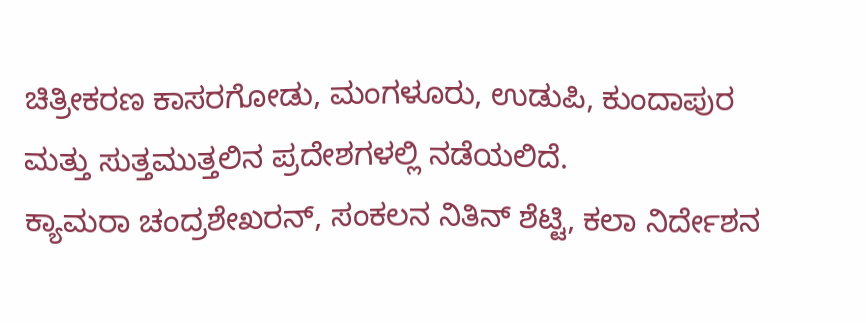ಚಿತ್ರೀಕರಣ ಕಾಸರಗೋಡು, ಮಂಗಳೂರು, ಉಡುಪಿ, ಕುಂದಾಪುರ ಮತ್ತು ಸುತ್ತಮುತ್ತಲಿನ ಪ್ರದೇಶಗಳಲ್ಲಿ ನಡೆಯಲಿದೆ.
ಕ್ಯಾಮರಾ ಚಂದ್ರಶೇಖರನ್, ಸಂಕಲನ ನಿತಿನ್ ಶೆಟ್ಟಿ, ಕಲಾ ನಿರ್ದೇಶನ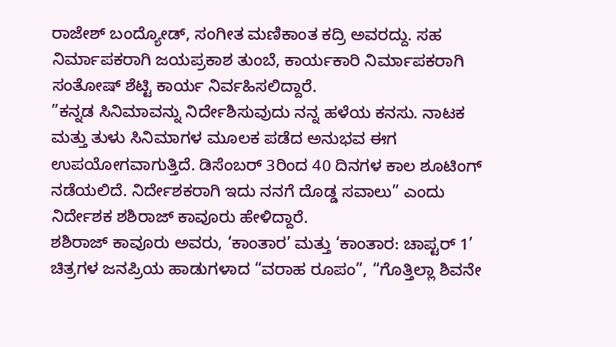ರಾಜೇಶ್ ಬಂದ್ಯೋಡ್, ಸಂಗೀತ ಮಣಿಕಾಂತ ಕದ್ರಿ ಅವರದ್ದು. ಸಹ ನಿರ್ಮಾಪಕರಾಗಿ ಜಯಪ್ರಕಾಶ ತುಂಬೆ, ಕಾರ್ಯಕಾರಿ ನಿರ್ಮಾಪಕರಾಗಿ ಸಂತೋಷ್ ಶೆಟ್ಟಿ ಕಾರ್ಯ ನಿರ್ವಹಿಸಲಿದ್ದಾರೆ.
”ಕನ್ನಡ ಸಿನಿಮಾವನ್ನು ನಿರ್ದೇಶಿಸುವುದು ನನ್ನ ಹಳೆಯ ಕನಸು. ನಾಟಕ ಮತ್ತು ತುಳು ಸಿನಿಮಾಗಳ ಮೂಲಕ ಪಡೆದ ಅನುಭವ ಈಗ ಉಪಯೋಗವಾಗುತ್ತಿದೆ. ಡಿಸೆಂಬರ್ 3ರಿಂದ 40 ದಿನಗಳ ಕಾಲ ಶೂಟಿಂಗ್ ನಡೆಯಲಿದೆ. ನಿರ್ದೇಶಕರಾಗಿ ಇದು ನನಗೆ ದೊಡ್ಡ ಸವಾಲು” ಎಂದು ನಿರ್ದೇಶಕ ಶಶಿರಾಜ್ ಕಾವೂರು ಹೇಳಿದ್ದಾರೆ.
ಶಶಿರಾಜ್ ಕಾವೂರು ಅವರು, ‘ಕಾಂತಾರ’ ಮತ್ತು ‘ಕಾಂತಾರ: ಚಾಪ್ಟರ್ 1’ ಚಿತ್ರಗಳ ಜನಪ್ರಿಯ ಹಾಡುಗಳಾದ “ವರಾಹ ರೂಪಂ”, “ಗೊತ್ತಿಲ್ಲಾ ಶಿವನೇ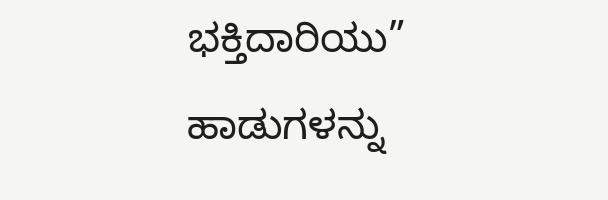ಭಕ್ತಿದಾರಿಯು” ಹಾಡುಗಳನ್ನು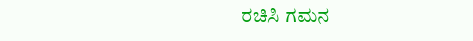ರಚಿಸಿ ಗಮನ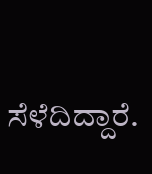ಸೆಳೆದಿದ್ದಾರೆ.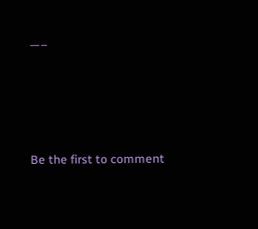—–





Be the first to comment